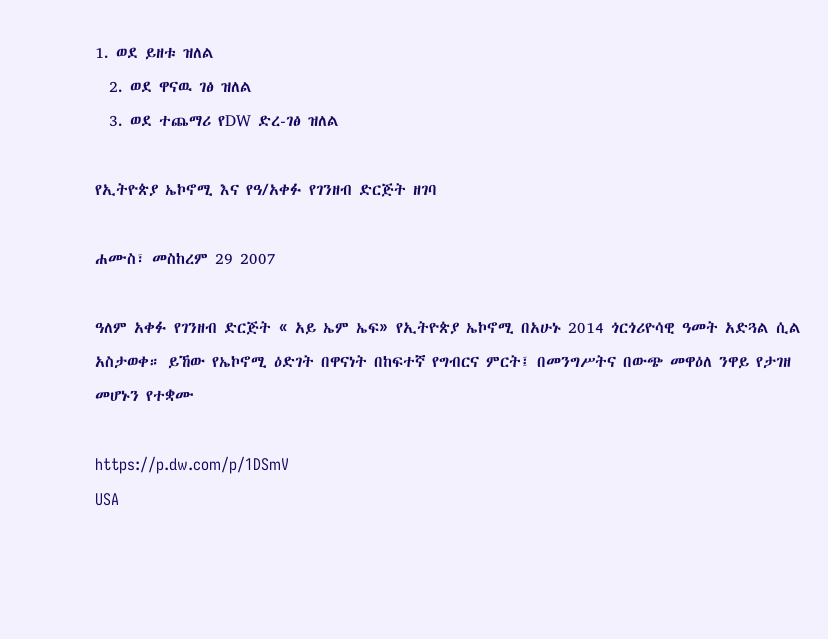1. ወደ ይዘቱ ዝለል
  2. ወደ ዋናዉ ገፅ ዝለል
  3. ወደ ተጨማሪ የDW ድረ-ገፅ ዝለል

የኢትዮጵያ ኤኮኖሚ እና የዓ/አቀፉ የገንዘብ ድርጅት ዘገባ

ሐሙስ፣ መስከረም 29 2007

ዓለም አቀፉ የገንዘብ ድርጅት « አይ ኤም ኤፍ» የኢትዮጵያ ኤኮኖሚ በአሁኑ 2014 ጎርጎሪዮሳዊ ዓመት አድጓል ሲል አስታወቀ። ይኸው የኤኮኖሚ ዕድገት በዋናነት በከፍተኛ የግብርና ምርት፤ በመንግሥትና በውጭ መዋዕለ ንዋይ የታገዘ መሆኑን የተቋሙ

https://p.dw.com/p/1DSmV
USA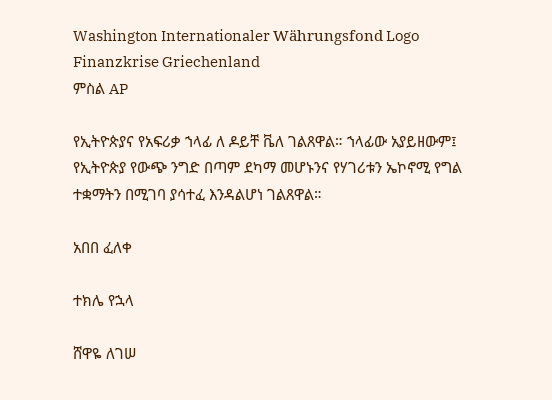Washington Internationaler Währungsfond Logo Finanzkrise Griechenland
ምስል AP

የኢትዮጵያና የአፍሪቃ ኀላፊ ለ ዶይቸ ቬለ ገልጸዋል። ኀላፊው አያይዘውም፤ የኢትዮጵያ የውጭ ንግድ በጣም ደካማ መሆኑንና የሃገሪቱን ኤኮኖሚ የግል ተቋማትን በሚገባ ያሳተፈ እንዳልሆነ ገልጸዋል።

አበበ ፈለቀ

ተክሌ የኋላ

ሸዋዬ ለገሠ